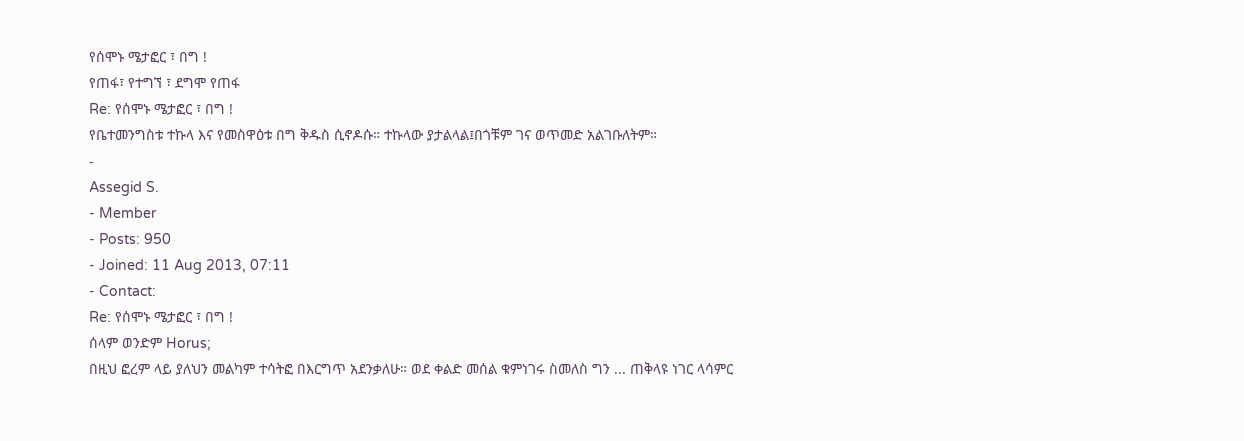የሰሞኑ ሜታፎር ፣ በግ !
የጠፋ፣ የተግኘ ፣ ደግሞ የጠፋ
Re: የሰሞኑ ሜታፎር ፣ በግ !
የቤተመንግስቱ ተኩላ እና የመስዋዕቱ በግ ቅዱስ ሲኖዶሱ። ተኩላው ያታልላል፤በጎቹም ገና ወጥመድ አልገቡለትም።
-
Assegid S.
- Member
- Posts: 950
- Joined: 11 Aug 2013, 07:11
- Contact:
Re: የሰሞኑ ሜታፎር ፣ በግ !
ሰላም ወንድም Horus;
በዚህ ፎረም ላይ ያለህን መልካም ተሳትፎ በእርግጥ አደንቃለሁ። ወደ ቀልድ መሰል ቁምነገሩ ስመለስ ግን ... ጠቅላዩ ነገር ላሳምር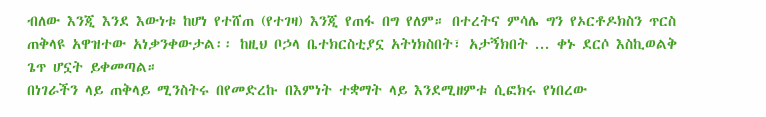ብለው እንጂ እንደ እውነቱ ከሆነ የተሸጠ (የተገዛ) እንጂ የጠፋ በግ የለም። በተረትና ምሳሌ ግን የኦርቶዶክስን ጥርስ ጠቅላዩ አዋዝተው አነቃንቀውታል፡፡ ከዚህ ቦኃላ ቤተክርስቲያኗ አትነክስበት፣ አታኝክበት ... ቀኑ ደርሶ እስኪወልቅ ጌጥ ሆኗት ይቀመጣል።
በነገራችን ላይ ጠቅላይ ሚንስትሩ በየመድረኩ በእምነት ተቋማት ላይ እንደሚዘምቱ ሲፎክሩ የነበረው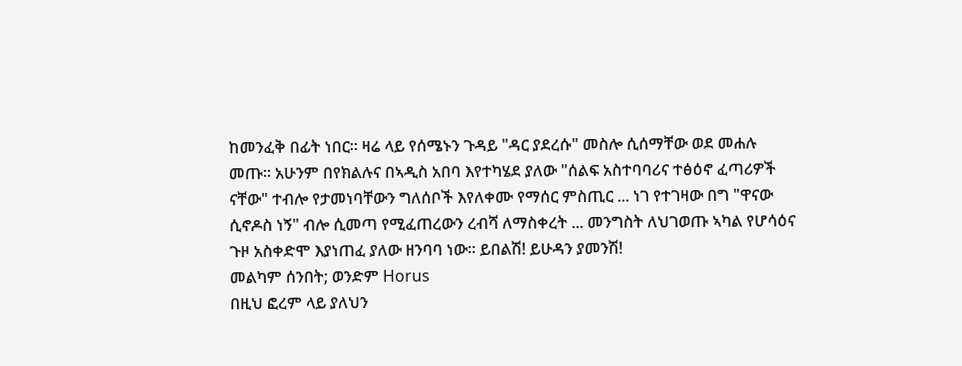ከመንፈቅ በፊት ነበር። ዛሬ ላይ የሰሜኑን ጉዳይ "ዳር ያደረሱ" መስሎ ሲሰማቸው ወደ መሐሉ መጡ። አሁንም በየክልሉና በኣዲስ አበባ እየተካሄደ ያለው "ሰልፍ አስተባባሪና ተፅዕኖ ፈጣሪዎች ናቸው" ተብሎ የታመነባቸውን ግለሰቦች እየለቀሙ የማሰር ምስጢር ... ነገ የተገዛው በግ "ዋናው ሲኖዶስ ነኝ" ብሎ ሲመጣ የሚፈጠረውን ረብሻ ለማስቀረት ... መንግስት ለህገወጡ ኣካል የሆሳዕና ጉዞ አስቀድሞ እያነጠፈ ያለው ዘንባባ ነው። ይበልሽ! ይሁዳን ያመንሽ!
መልካም ሰንበት; ወንድም Horus
በዚህ ፎረም ላይ ያለህን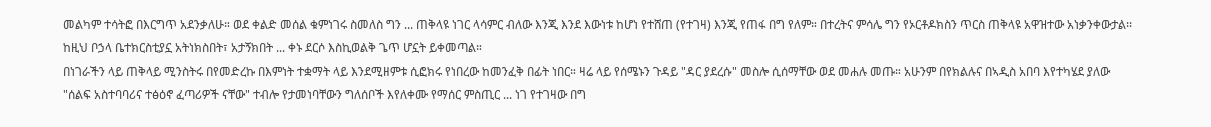መልካም ተሳትፎ በእርግጥ አደንቃለሁ። ወደ ቀልድ መሰል ቁምነገሩ ስመለስ ግን ... ጠቅላዩ ነገር ላሳምር ብለው እንጂ እንደ እውነቱ ከሆነ የተሸጠ (የተገዛ) እንጂ የጠፋ በግ የለም። በተረትና ምሳሌ ግን የኦርቶዶክስን ጥርስ ጠቅላዩ አዋዝተው አነቃንቀውታል፡፡ ከዚህ ቦኃላ ቤተክርስቲያኗ አትነክስበት፣ አታኝክበት ... ቀኑ ደርሶ እስኪወልቅ ጌጥ ሆኗት ይቀመጣል።
በነገራችን ላይ ጠቅላይ ሚንስትሩ በየመድረኩ በእምነት ተቋማት ላይ እንደሚዘምቱ ሲፎክሩ የነበረው ከመንፈቅ በፊት ነበር። ዛሬ ላይ የሰሜኑን ጉዳይ "ዳር ያደረሱ" መስሎ ሲሰማቸው ወደ መሐሉ መጡ። አሁንም በየክልሉና በኣዲስ አበባ እየተካሄደ ያለው "ሰልፍ አስተባባሪና ተፅዕኖ ፈጣሪዎች ናቸው" ተብሎ የታመነባቸውን ግለሰቦች እየለቀሙ የማሰር ምስጢር ... ነገ የተገዛው በግ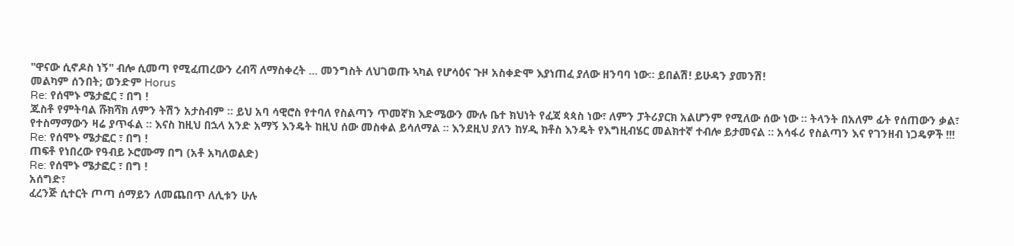"ዋናው ሲኖዶስ ነኝ" ብሎ ሲመጣ የሚፈጠረውን ረብሻ ለማስቀረት ... መንግስት ለህገወጡ ኣካል የሆሳዕና ጉዞ አስቀድሞ እያነጠፈ ያለው ዘንባባ ነው። ይበልሽ! ይሁዳን ያመንሽ!
መልካም ሰንበት; ወንድም Horus
Re: የሰሞኑ ሜታፎር ፣ በግ !
ጁስቶ የምትባል ሹክሻክ ለምን ትሽን አታስብም ። ይህ አባ ሳዊሮስ የተባለ የስልጣን ጥመኛክ እድሜውን ሙሉ ቤተ ክህነት የፈጃ ጳጳስ ነው፣ ለምን ፓትሪያርክ አልሆንም የሚለው ሰው ነው ። ትላንት በአለም ፊት የሰጠውን ቃል፣ የተስማማውን ዛሬ ያጥፋል ። እናስ ከዚህ በኋላ አንድ አማኝ እንዴት ከዚህ ሰው መስቀል ይሳለማል ። እንደዚህ ያለን ከሃዲ ክቶስ እንዴት የእግዚብሄር መልክተኛ ተብሎ ይታመናል ። አሳፋሪ የስልጣን እና የገንዘብ ነጋዴዎች !!!
Re: የሰሞኑ ሜታፎር ፣ በግ !
ጠፍቶ የነበረው የዓብይ ኦሮሙማ በግ (አቶ አካለወልድ)
Re: የሰሞኑ ሜታፎር ፣ በግ !
አሰግድ፣
ፈረንጅ ሲተርት ጦጣ ሰማይን ለመጨበጥ ለሊቱን ሁሉ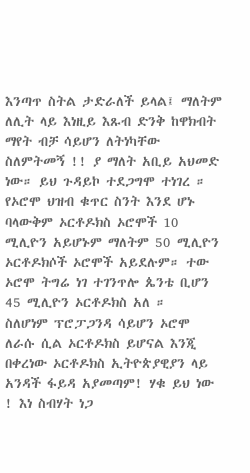እንጣጥ ስትል ታድራለች ይላል፤ ማለትም ለሊት ላይ እነዚይ እጹብ ድንቅ ከዋክብት ማየት ብቻ ሳይሆን ለትነካቸው ስለምትመኝ !! ያ ማለት አቢይ አህመድ ነው። ይህ ጉዳይኮ ተደጋግሞ ተነገረ ። የኦሮሞ ህዝብ ቁጥር ስንት እንደ ሆኑ ባላውቅም ኦርቶዶክስ ኦሮሞች 10 ሚሊዮን አይሆኑም ማለትም 50 ሚሊዮን ኦርቶዶክሶች ኦሮሞች አይደሉም። ተው ኦሮሞ ትግሬ ነገ ተገንጥሎ ጴንቴ ቢሆን 45 ሚሊዮን ኦርቶዶክስ አለ ።
ስለሆነም ፕሮፓጋንዳ ሳይሆን ኦሮሞ ለራሱ ሲል ኦርቶዶክስ ይሆናል እንጂ በቀረነው ኦርቶዶክስ ኢትዮጵያዊያን ላይ አንዳች ፋይዳ አያመጣም! ሃቁ ይህ ነው ! እነ ስብሃት ነጋ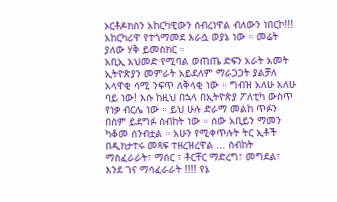ኦርቶዶክስን አከርካዊውን ሰብረነዋል ብለውን ነበርኮ!!! አከርካሪዋ የተጎማመደ እራሷ ወያኔ ነው ። መሬት ያለው ሃቅ ይመስክር ።
አቢኢ አህመድ የሚባል ወጠጤ ድፍን አራት አመት ኢትዮጵያን መምራት አይደለም ማራጋጋት ያልቻለ አላዋቂ ሳሚ ንፍጥ ለቅላቂ ነው ። ግብዝ አለሁ አለሁ ባይ ነው! እሱ ከዚህ በኋላ በኢትዮጵያ ፖለቲካ ውስጥ የነቃ ብርሌ ነው ። ይህ ሁሉ ድራማ መልከ ጥፉን በስም ይደግፉ ስብከት ነው ። ሰው አቢይን ማመን ካቆመ ሰንብቷል ። አሁን የሚቀጥሉት ትር ኢቶች በዲክታተሩ መጻፍ ተዘረዝረዋል ... ስብከት ማስፈራራት፣ ማሰር ፣ ቶርቸር ማድረግ፣ መግደል፣ እንደ ገና ማሳፈራራት !!!! የኔ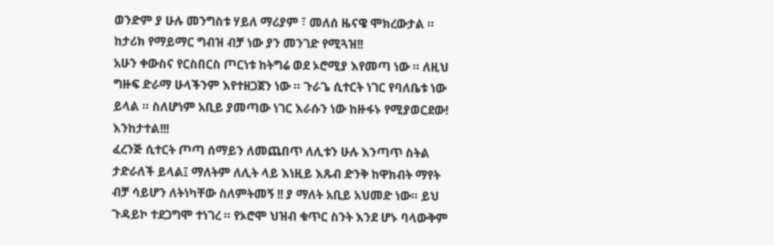ወንድም ያ ሁሉ መንግስቱ ሃይለ ማሪያም ፣ መለሰ ዜናዌ ሞክረውታል ። ከታሪክ የማይማር ግብዝ ብቻ ነው ያን መንገድ የሚጓዝ!!
አሁን ቀውስና የርስበርስ ጦርነቱ ከትግሬ ወደ ኦሮሚያ እየመጣ ነው ። ለዚህ ግዙፍ ድራማ ሁላችንም እየተዘጋጀን ነው ። ጉራጌ ሲተርት ነገር የባለቤቱ ነው ይላል ። ስለሆነም አቢይ ያመጣው ነገር እራሱን ነው ከዙፋኑ የሚያወርደው! እንከታተል!!!
ፈረንጅ ሲተርት ጦጣ ሰማይን ለመጨበጥ ለሊቱን ሁሉ እንጣጥ ስትል ታድራለች ይላል፤ ማለትም ለሊት ላይ እነዚይ እጹብ ድንቅ ከዋክብት ማየት ብቻ ሳይሆን ለትነካቸው ስለምትመኝ !! ያ ማለት አቢይ አህመድ ነው። ይህ ጉዳይኮ ተደጋግሞ ተነገረ ። የኦሮሞ ህዝብ ቁጥር ስንት እንደ ሆኑ ባላውቅም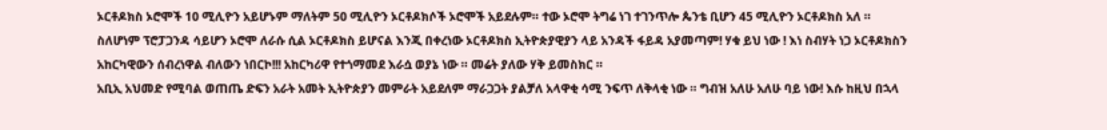ኦርቶዶክስ ኦሮሞች 10 ሚሊዮን አይሆኑም ማለትም 50 ሚሊዮን ኦርቶዶክሶች ኦሮሞች አይደሉም። ተው ኦሮሞ ትግሬ ነገ ተገንጥሎ ጴንቴ ቢሆን 45 ሚሊዮን ኦርቶዶክስ አለ ።
ስለሆነም ፕሮፓጋንዳ ሳይሆን ኦሮሞ ለራሱ ሲል ኦርቶዶክስ ይሆናል እንጂ በቀረነው ኦርቶዶክስ ኢትዮጵያዊያን ላይ አንዳች ፋይዳ አያመጣም! ሃቁ ይህ ነው ! እነ ስብሃት ነጋ ኦርቶዶክስን አከርካዊውን ሰብረነዋል ብለውን ነበርኮ!!! አከርካሪዋ የተጎማመደ እራሷ ወያኔ ነው ። መሬት ያለው ሃቅ ይመስክር ።
አቢኢ አህመድ የሚባል ወጠጤ ድፍን አራት አመት ኢትዮጵያን መምራት አይደለም ማራጋጋት ያልቻለ አላዋቂ ሳሚ ንፍጥ ለቅላቂ ነው ። ግብዝ አለሁ አለሁ ባይ ነው! እሱ ከዚህ በኋላ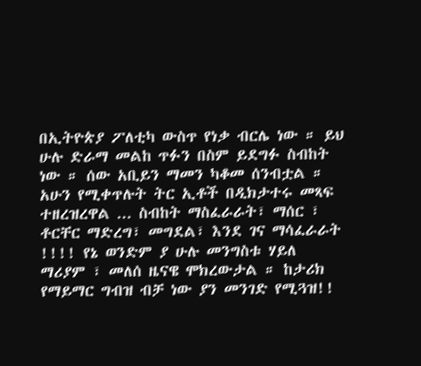በኢትዮጵያ ፖለቲካ ውስጥ የነቃ ብርሌ ነው ። ይህ ሁሉ ድራማ መልከ ጥፉን በስም ይደግፉ ስብከት ነው ። ሰው አቢይን ማመን ካቆመ ሰንብቷል ። አሁን የሚቀጥሉት ትር ኢቶች በዲክታተሩ መጻፍ ተዘረዝረዋል ... ስብከት ማስፈራራት፣ ማሰር ፣ ቶርቸር ማድረግ፣ መግደል፣ እንደ ገና ማሳፈራራት !!!! የኔ ወንድም ያ ሁሉ መንግስቱ ሃይለ ማሪያም ፣ መለሰ ዜናዌ ሞክረውታል ። ከታሪክ የማይማር ግብዝ ብቻ ነው ያን መንገድ የሚጓዝ!!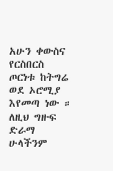አሁን ቀውስና የርስበርስ ጦርነቱ ከትግሬ ወደ ኦሮሚያ እየመጣ ነው ። ለዚህ ግዙፍ ድራማ ሁላችንም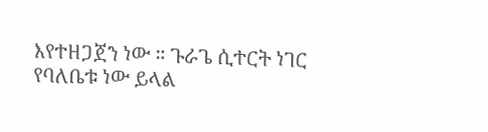እየተዘጋጀን ነው ። ጉራጌ ሲተርት ነገር የባለቤቱ ነው ይላል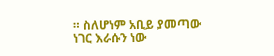። ስለሆነም አቢይ ያመጣው ነገር እራሱን ነው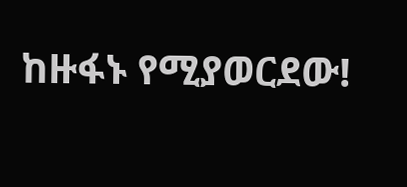ከዙፋኑ የሚያወርደው!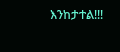እንከታተል!!!